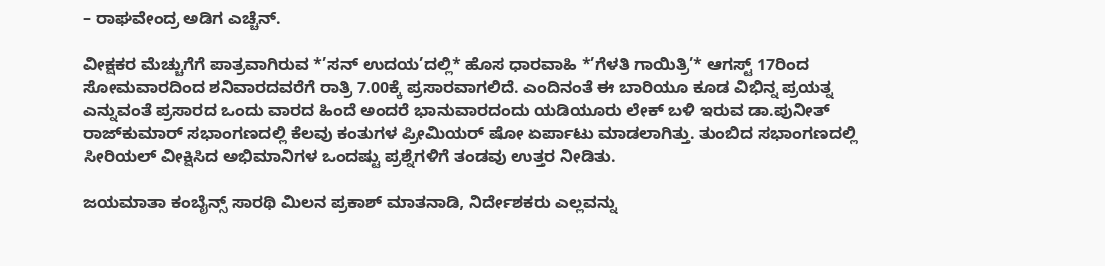– ರಾಘವೇಂದ್ರ ಅಡಿಗ ಎಚ್ಚೆನ್.

ವೀಕ್ಷಕರ ಮೆಚ್ಚುಗೆಗೆ ಪಾತ್ರವಾಗಿರುವ *’ಸನ್ ಉದಯ’ದಲ್ಲಿ* ಹೊಸ ಧಾರವಾಹಿ *’ಗೆಳತಿ ಗಾಯಿತ್ರಿ’* ಆಗಸ್ಟ್ 17ರಿಂದ ಸೋಮವಾರದಿಂದ ಶನಿವಾರದವರೆಗೆ ರಾತ್ರಿ 7.00ಕ್ಕೆ ಪ್ರಸಾರವಾಗಲಿದೆ. ಎಂದಿನಂತೆ ಈ ಬಾರಿಯೂ ಕೂಡ ವಿಭಿನ್ನ ಪ್ರಯತ್ನ ಎನ್ನುವಂತೆ ಪ್ರಸಾರದ ಒಂದು ವಾರದ ಹಿಂದೆ ಅಂದರೆ ಭಾನುವಾರದಂದು ಯಡಿಯೂರು ಲೇಕ್ ಬಳಿ ಇರುವ ಡಾ.ಪುನೀತ್ ರಾಜ್‌ಕುಮಾರ್ ಸಭಾಂಗಣದಲ್ಲಿ ಕೆಲವು ಕಂತುಗಳ ಪ್ರೀಮಿಯರ್ ಷೋ ಏರ್ಪಾಟು ಮಾಡಲಾಗಿತ್ತು. ತುಂಬಿದ ಸಭಾಂಗಣದಲ್ಲಿ ಸೀರಿಯಲ್ ವೀಕ್ಷಿಸಿದ ಅಭಿಮಾನಿಗಳ ಒಂದಷ್ಟು ಪ್ರಶ್ನೆಗಳಿಗೆ ತಂಡವು ಉತ್ತರ ನೀಡಿತು.

ಜಯಮಾತಾ ಕಂಬೈನ್ಸ್ ಸಾರಥಿ ಮಿಲನ ಪ್ರಕಾಶ್ ಮಾತನಾಡಿ, ನಿರ್ದೇಶಕರು ಎಲ್ಲವನ್ನು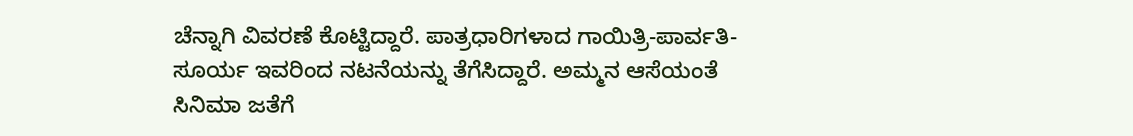ಚೆನ್ನಾಗಿ ವಿವರಣೆ ಕೊಟ್ಟಿದ್ದಾರೆ. ಪಾತ್ರಧಾರಿಗಳಾದ ಗಾಯಿತ್ರಿ-ಪಾರ್ವತಿ-ಸೂರ್ಯ ಇವರಿಂದ ನಟನೆಯನ್ನು ತೆಗೆಸಿದ್ದಾರೆ. ಅಮ್ಮನ ಆಸೆಯಂತೆ ಸಿನಿಮಾ ಜತೆಗೆ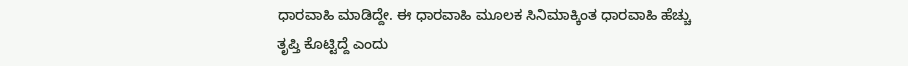ಧಾರವಾಹಿ ಮಾಡಿದ್ದೇ. ಈ ಧಾರವಾಹಿ ಮೂಲಕ ಸಿನಿಮಾಕ್ಕಿಂತ ಧಾರವಾಹಿ ಹೆಚ್ಚು ತೃಪ್ತಿ ಕೊಟ್ಟಿದ್ದೆ ಎಂದು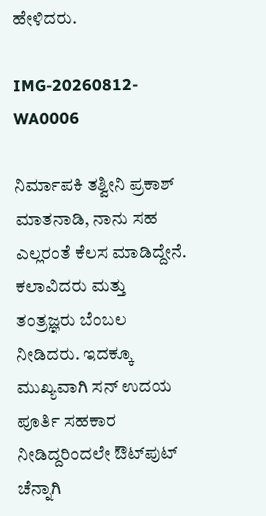ಹೇಳಿದರು.

IMG-20260812-WA0006

ನಿರ್ಮಾಪಕಿ ತಶ್ವೀನಿ ಪ್ರಕಾಶ್ ಮಾತನಾಡಿ, ನಾನು ಸಹ ಎಲ್ಲರಂತೆ ಕೆಲಸ ಮಾಡಿದ್ದೇನೆ. ಕಲಾವಿದರು ಮತ್ತು ತಂತ್ರಜ್ಞರು ಬೆಂಬಲ ನೀಡಿದರು. ಇದಕ್ಕೂ ಮುಖ್ಯವಾಗಿ ಸನ್ ಉದಯ ಪೂರ್ತಿ ಸಹಕಾರ ನೀಡಿದ್ದರಿಂದಲೇ ಔಟ್‌ಪುಟ್ ಚೆನ್ನಾಗಿ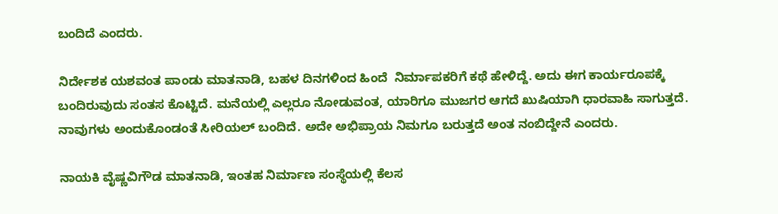ಬಂದಿದೆ ಎಂದರು.

ನಿರ್ದೇಶಕ ಯಶವಂತ ಪಾಂಡು ಮಾತನಾಡಿ, ಬಹಳ ದಿನಗಳಿಂದ ಹಿಂದೆ  ನಿರ್ಮಾಪಕರಿಗೆ ಕಥೆ ಹೇಳಿದ್ದೆ. ಅದು ಈಗ ಕಾರ್ಯರೂಪಕ್ಕೆ ಬಂದಿರುವುದು ಸಂತಸ ಕೊಟ್ಟಿದೆ. ಮನೆಯಲ್ಲಿ ಎಲ್ಲರೂ ನೋಡುವಂತ, ಯಾರಿಗೂ ಮುಜಗರ ಆಗದೆ ಖುಷಿಯಾಗಿ ಧಾರವಾಹಿ ಸಾಗುತ್ತದೆ. ನಾವುಗಳು ಅಂದುಕೊಂಡಂತೆ ಸೀರಿಯಲ್ ಬಂದಿದೆ. ಅದೇ ಅಭಿಪ್ರಾಯ ನಿಮಗೂ ಬರುತ್ತದೆ ಅಂತ ನಂಬಿದ್ದೇನೆ ಎಂದರು.

ನಾಯಕಿ ವೈಷ್ಣವಿಗೌಡ ಮಾತನಾಡಿ, ಇಂತಹ ನಿರ್ಮಾಣ ಸಂಸ್ಥೆಯಲ್ಲಿ ಕೆಲಸ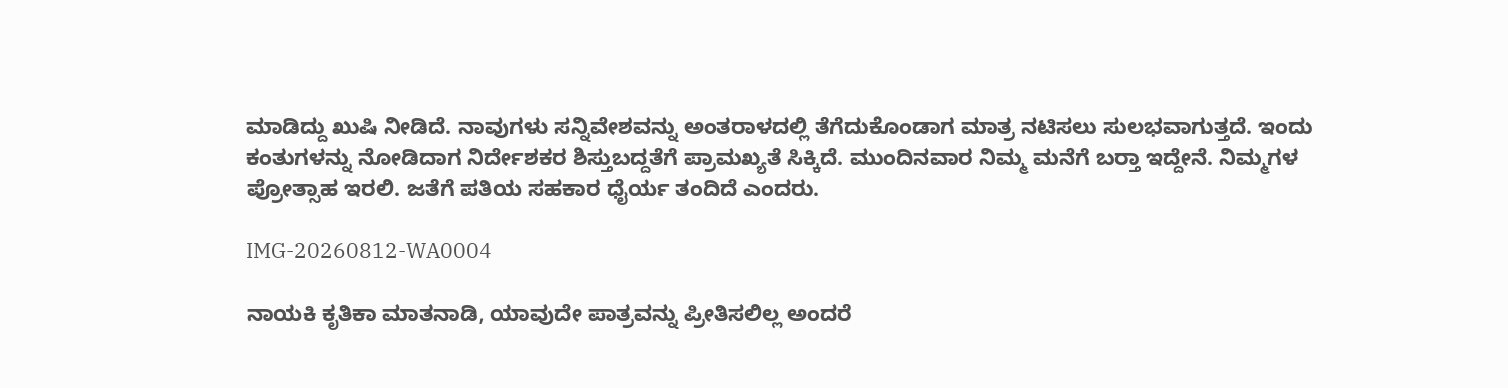ಮಾಡಿದ್ದು ಖುಷಿ ನೀಡಿದೆ. ನಾವುಗಳು ಸನ್ನಿವೇಶವನ್ನು ಅಂತರಾಳದಲ್ಲಿ ತೆಗೆದುಕೊಂಡಾಗ ಮಾತ್ರ ನಟಿಸಲು ಸುಲಭವಾಗುತ್ತದೆ. ಇಂದು ಕಂತುಗಳನ್ನು ನೋಡಿದಾಗ ನಿರ್ದೇಶಕರ ಶಿಸ್ತುಬದ್ದತೆಗೆ ಪ್ರಾಮಖ್ಯತೆ ಸಿಕ್ಕಿದೆ. ಮುಂದಿನವಾರ ನಿಮ್ಮ ಮನೆಗೆ ಬರ‍್ತಾ ಇದ್ದೇನೆ. ನಿಮ್ಮಗಳ ಪ್ರೋತ್ಸಾಹ ಇರಲಿ. ಜತೆಗೆ ಪತಿಯ ಸಹಕಾರ ಧೈರ್ಯ ತಂದಿದೆ ಎಂದರು.

IMG-20260812-WA0004

ನಾಯಕಿ ಕೃತಿಕಾ ಮಾತನಾಡಿ, ಯಾವುದೇ ಪಾತ್ರವನ್ನು ಪ್ರೀತಿಸಲಿಲ್ಲ ಅಂದರೆ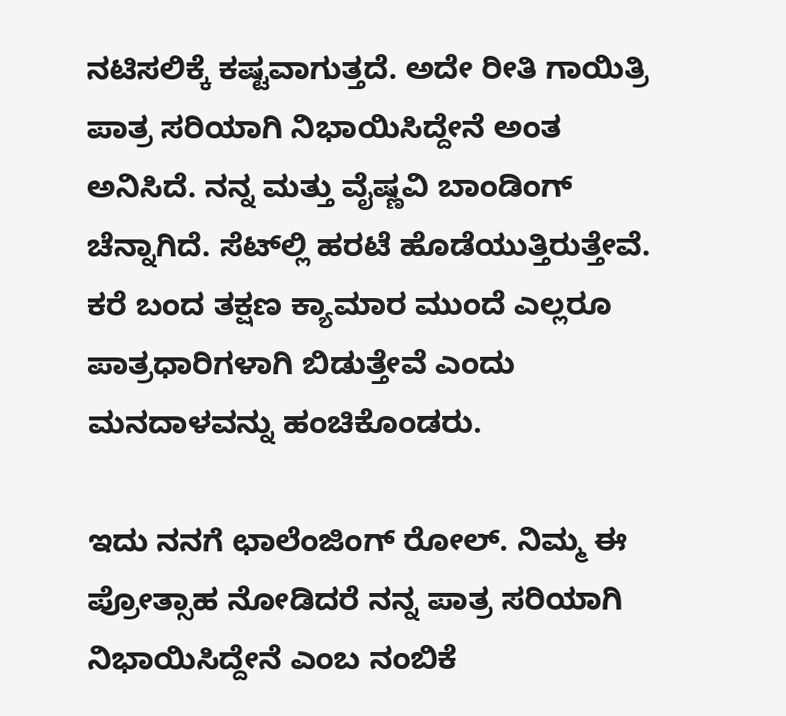ನಟಿಸಲಿಕ್ಕೆ ಕಷ್ಟವಾಗುತ್ತದೆ. ಅದೇ ರೀತಿ ಗಾಯಿತ್ರಿ ಪಾತ್ರ ಸರಿಯಾಗಿ ನಿಭಾಯಿಸಿದ್ದೇನೆ ಅಂತ ಅನಿಸಿದೆ. ನನ್ನ ಮತ್ತು ವೈಷ್ಣವಿ ಬಾಂಡಿಂಗ್ ಚೆನ್ನಾಗಿದೆ. ಸೆಟ್‌ಲ್ಲಿ ಹರಟೆ ಹೊಡೆಯುತ್ತಿರುತ್ತೇವೆ. ಕರೆ ಬಂದ ತಕ್ಷಣ ಕ್ಯಾಮಾರ ಮುಂದೆ ಎಲ್ಲರೂ ಪಾತ್ರಧಾರಿಗಳಾಗಿ ಬಿಡುತ್ತೇವೆ ಎಂದು ಮನದಾಳವನ್ನು ಹಂಚಿಕೊಂಡರು.

ಇದು ನನಗೆ ಛಾಲೆಂಜಿಂಗ್ ರೋಲ್. ನಿಮ್ಮ ಈ ಪ್ರೋತ್ಸಾಹ ನೋಡಿದರೆ ನನ್ನ ಪಾತ್ರ ಸರಿಯಾಗಿ ನಿಭಾಯಿಸಿದ್ದೇನೆ ಎಂಬ ನಂಬಿಕೆ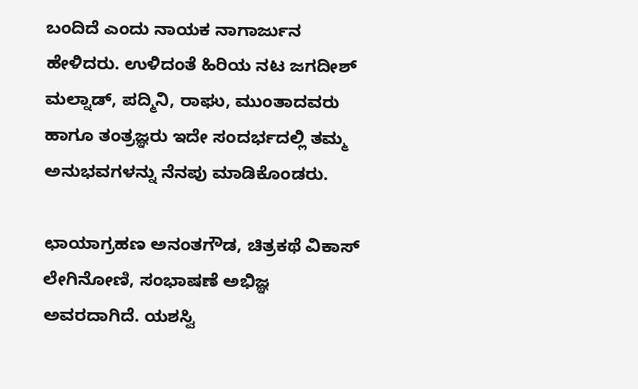ಬಂದಿದೆ ಎಂದು ನಾಯಕ ನಾಗಾರ್ಜುನ ಹೇಳಿದರು. ಉಳಿದಂತೆ ಹಿರಿಯ ನಟ ಜಗದೀಶ್ ಮಲ್ನಾಡ್, ಪದ್ಮಿನಿ, ರಾಘು, ಮುಂತಾದವರು ಹಾಗೂ ತಂತ್ರಜ್ಞರು ಇದೇ ಸಂದರ್ಭದಲ್ಲಿ ತಮ್ಮ ಅನುಭವಗಳನ್ನು ನೆನಪು ಮಾಡಿಕೊಂಡರು.

ಛಾಯಾಗ್ರಹಣ ಅನಂತಗೌಡ, ಚಿತ್ರಕಥೆ ವಿಕಾಸ್ ಲೇಗಿನೋಣಿ, ಸಂಭಾಷಣೆ ಅಭಿಜ್ಞ ಅವರದಾಗಿದೆ. ಯಶಸ್ವಿ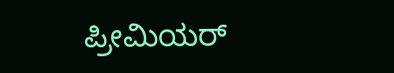ಪ್ರೀಮಿಯರ್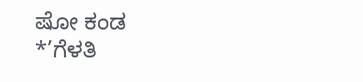ಷೋ ಕಂಡ *’ಗೆಳತಿ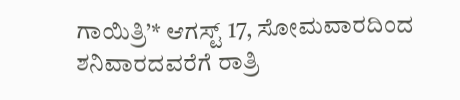ಗಾಯಿತ್ರಿ’* ಆಗಸ್ಟ್ 17, ಸೋಮವಾರದಿಂದ ಶನಿವಾರದವರೆಗೆ ರಾತ್ರಿ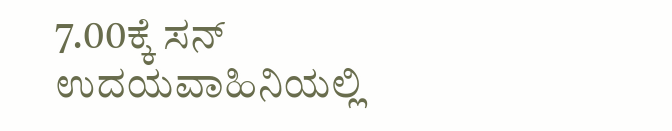7.00ಕ್ಕೆ ಸನ್ ಉದಯವಾಹಿನಿಯಲ್ಲಿ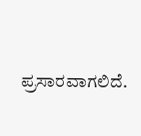ಪ್ರಸಾರವಾಗಲಿದೆ.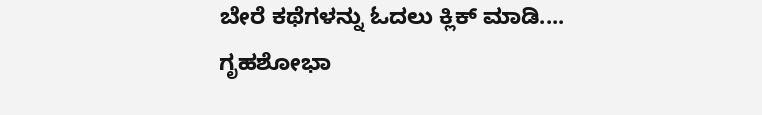ಬೇರೆ ಕಥೆಗಳನ್ನು ಓದಲು ಕ್ಲಿಕ್ ಮಾಡಿ....
ಗೃಹಶೋಭಾ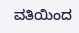ವತಿಯಿಂದ